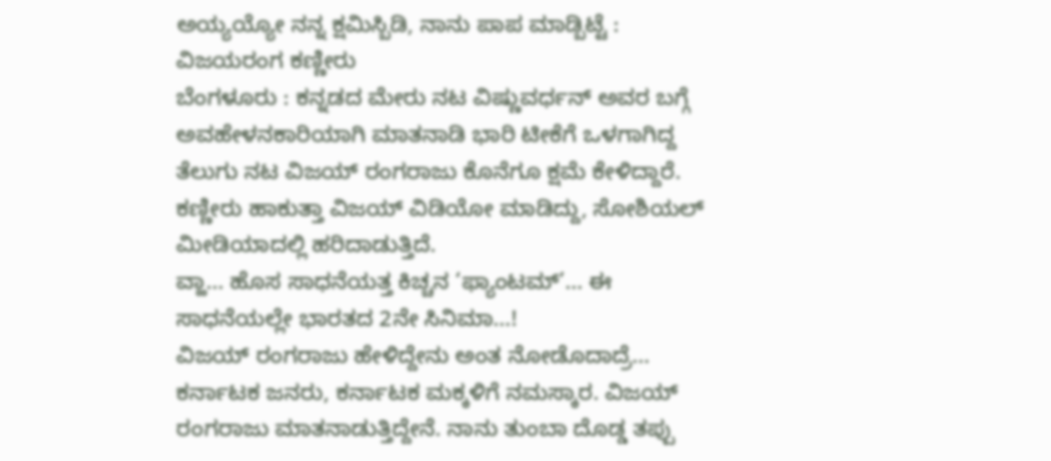ಅಯ್ಯಯ್ಯೋ ನನ್ನ ಕ್ಷಮಿಸ್ಬಿಡಿ, ನಾನು ಪಾಪ ಮಾಡ್ಬಿಟ್ಟೆ : ವಿಜಯರಂಗ ಕಣ್ಣೀರು
ಬೆಂಗಳೂರು : ಕನ್ನಡದ ಮೇರು ನಟ ವಿಷ್ಣುವರ್ಧನ್ ಅವರ ಬಗ್ಗೆ ಅವಹೇಳನಕಾರಿಯಾಗಿ ಮಾತನಾಡಿ ಭಾರಿ ಟೀಕೆಗೆ ಒಳಗಾಗಿದ್ದ ತೆಲುಗು ನಟ ವಿಜಯ್ ರಂಗರಾಜು ಕೊನೆಗೂ ಕ್ಷಮೆ ಕೇಳಿದ್ದಾರೆ. ಕಣ್ಣೀರು ಹಾಕುತ್ತಾ ವಿಜಯ್ ವಿಡಿಯೋ ಮಾಡಿದ್ದು, ಸೋಶಿಯಲ್ ಮೀಡಿಯಾದಲ್ಲಿ ಹರಿದಾಡುತ್ತಿದೆ.
ವ್ಹಾ… ಹೊಸ ಸಾಧನೆಯತ್ತ ಕಿಚ್ಚನ ‘ಫ್ಯಾಂಟಮ್’… ಈ ಸಾಧನೆಯಲ್ಲೇ ಭಾರತದ 2ನೇ ಸಿನಿಮಾ…!
ವಿಜಯ್ ರಂಗರಾಜು ಹೇಳಿದ್ದೇನು ಅಂತ ನೋಡೊದಾದ್ರೆ…
ಕರ್ನಾಟಕ ಜನರು, ಕರ್ನಾಟಕ ಮಕ್ಕಳಿಗೆ ನಮಸ್ಕಾರ. ವಿಜಯ್ ರಂಗರಾಜು ಮಾತನಾಡುತ್ತಿದ್ದೇನೆ. ನಾನು ತುಂಬಾ ದೊಡ್ಡ ತಪ್ಪು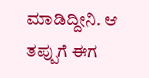ಮಾಡಿದ್ದೀನಿ. ಆ ತಪ್ಪುಗೆ ಈಗ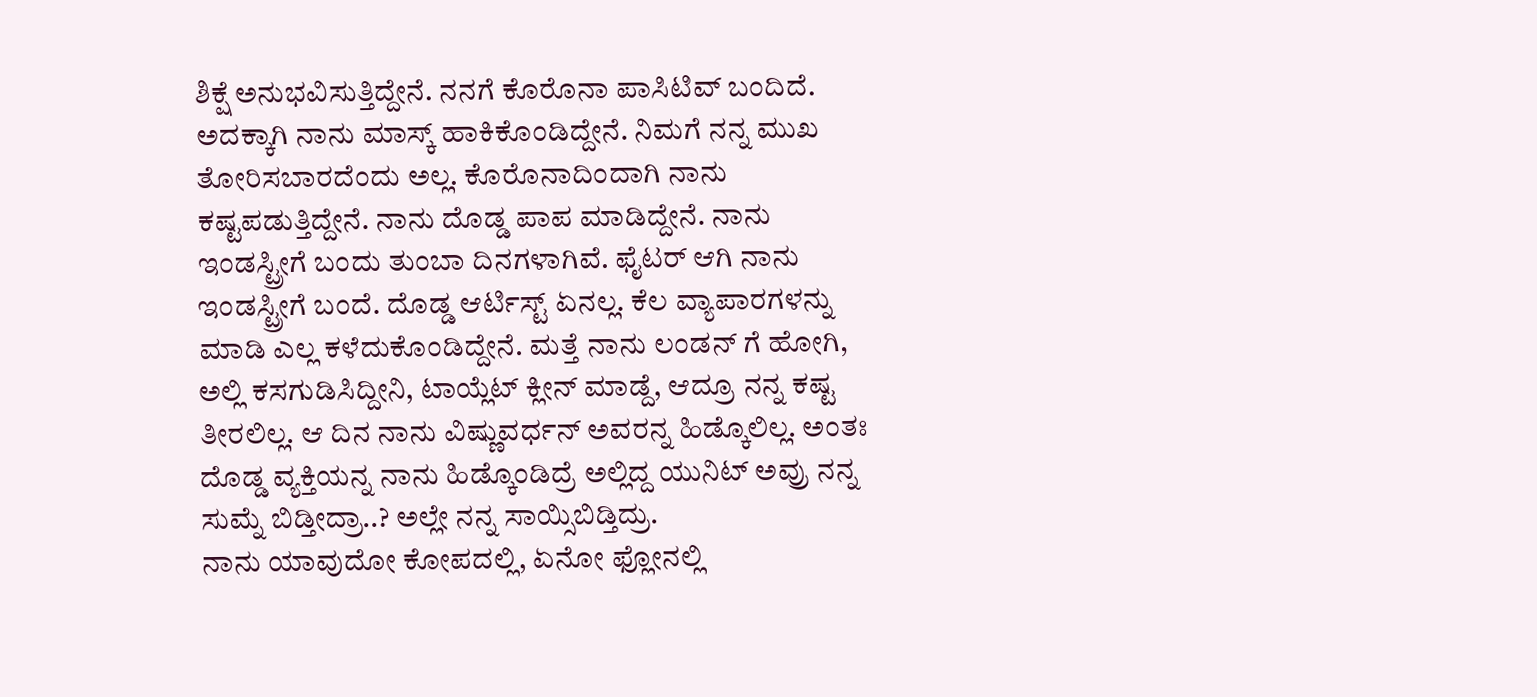ಶಿಕ್ಷೆ ಅನುಭವಿಸುತ್ತಿದ್ದೇನೆ. ನನಗೆ ಕೊರೊನಾ ಪಾಸಿಟಿವ್ ಬಂದಿದೆ. ಅದಕ್ಕಾಗಿ ನಾನು ಮಾಸ್ಕ್ ಹಾಕಿಕೊಂಡಿದ್ದೇನೆ. ನಿಮಗೆ ನನ್ನ ಮುಖ ತೋರಿಸಬಾರದೆಂದು ಅಲ್ಲ. ಕೊರೊನಾದಿಂದಾಗಿ ನಾನು ಕಷ್ಟಪಡುತ್ತಿದ್ದೇನೆ. ನಾನು ದೊಡ್ಡ ಪಾಪ ಮಾಡಿದ್ದೇನೆ. ನಾನು ಇಂಡಸ್ಟ್ರೀಗೆ ಬಂದು ತುಂಬಾ ದಿನಗಳಾಗಿವೆ. ಫೈಟರ್ ಆಗಿ ನಾನು ಇಂಡಸ್ಟ್ರೀಗೆ ಬಂದೆ. ದೊಡ್ಡ ಆರ್ಟಿಸ್ಟ್ ಏನಲ್ಲ. ಕೆಲ ವ್ಯಾಪಾರಗಳನ್ನು ಮಾಡಿ ಎಲ್ಲ ಕಳೆದುಕೊಂಡಿದ್ದೇನೆ. ಮತ್ತೆ ನಾನು ಲಂಡನ್ ಗೆ ಹೋಗಿ, ಅಲ್ಲಿ ಕಸಗುಡಿಸಿದ್ದೀನಿ, ಟಾಯ್ಲೆಟ್ ಕ್ಲೀನ್ ಮಾಡ್ದೆ, ಆದ್ರೂ ನನ್ನ ಕಷ್ಟ ತೀರಲಿಲ್ಲ. ಆ ದಿನ ನಾನು ವಿಷ್ಣುವರ್ಧನ್ ಅವರನ್ನ ಹಿಡ್ಕೊಲಿಲ್ಲ. ಅಂತಃ ದೊಡ್ಡ ವ್ಯಕ್ತಿಯನ್ನ ನಾನು ಹಿಡ್ಕೊಂಡಿದ್ರೆ ಅಲ್ಲಿದ್ದ ಯುನಿಟ್ ಅವ್ರು ನನ್ನ ಸುಮ್ನೆ ಬಿಡ್ತೀದ್ರಾ..? ಅಲ್ಲೇ ನನ್ನ ಸಾಯ್ಸಿಬಿಡ್ತಿದ್ರು.
ನಾನು ಯಾವುದೋ ಕೋಪದಲ್ಲಿ, ಏನೋ ಫ್ಲೋನಲ್ಲಿ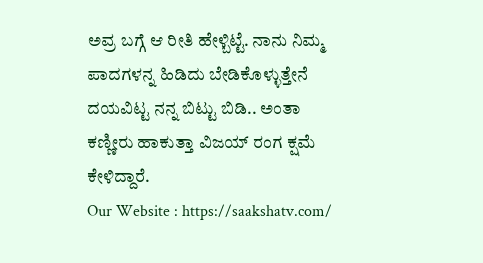ಅವ್ರ ಬಗ್ಗೆ ಆ ರೀತಿ ಹೇಳ್ಬಿಟ್ಟೆ. ನಾನು ನಿಮ್ಮ ಪಾದಗಳನ್ನ ಹಿಡಿದು ಬೇಡಿಕೊಳ್ಳುತ್ತೇನೆ ದಯವಿಟ್ಟ ನನ್ನ ಬಿಟ್ಟು ಬಿಡಿ.. ಅಂತಾ ಕಣ್ಣೀರು ಹಾಕುತ್ತಾ ವಿಜಯ್ ರಂಗ ಕ್ಷಮೆ ಕೇಳಿದ್ದಾರೆ.
Our Website : https://saakshatv.com/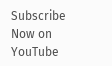Subscribe Now on YouTube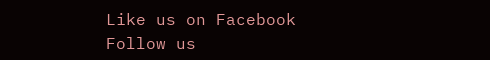Like us on Facebook
Follow us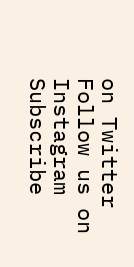on Twitter
Follow us on Instagram
Subscribe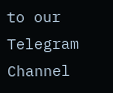to our Telegram Channel